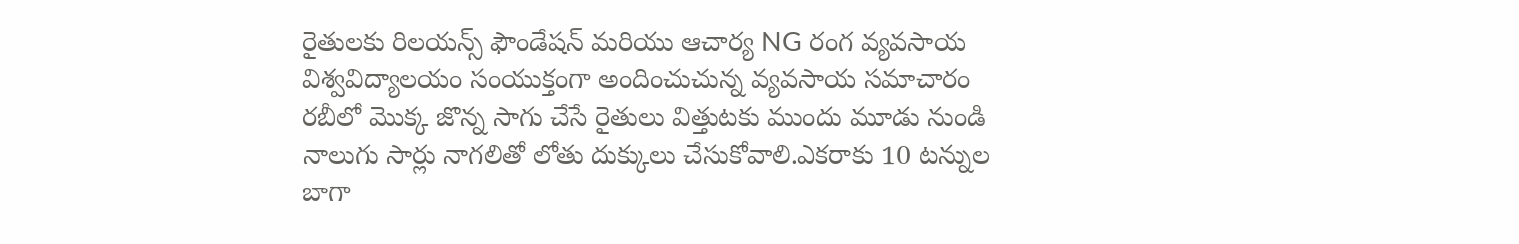రైతులకు రిలయన్స్ ఫౌండేషన్ మరియు ఆచార్య NG రంగ వ్యవసాయ విశ్వవిద్యాలయం సంయుక్తంగా అందించుచున్న వ్యవసాయ సమాచారం రబీలో మొక్క జొన్న సాగు చేసే రైతులు విత్తుటకు ముందు మూడు నుండి నాలుగు సార్లు నాగలితో లోతు దుక్కులు చేసుకోవాలి.ఎకరాకు 10 టన్నుల బాగా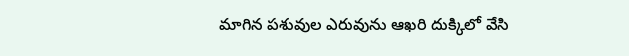మాగిన పశువుల ఎరువును ఆఖరి దుక్కిలో వేసి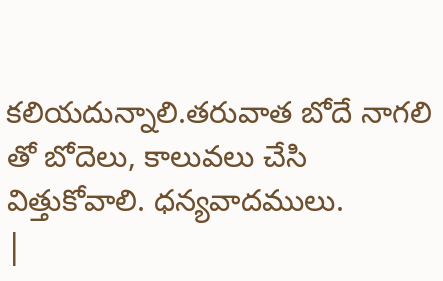కలియదున్నాలి.తరువాత బోదే నాగలి తో బోదెలు, కాలువలు చేసి విత్తుకోవాలి. ధన్యవాదములు.
|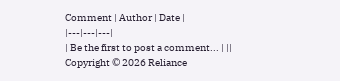Comment | Author | Date |
|---|---|---|
| Be the first to post a comment... | ||
Copyright © 2026 Reliance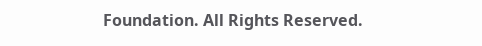Foundation. All Rights Reserved.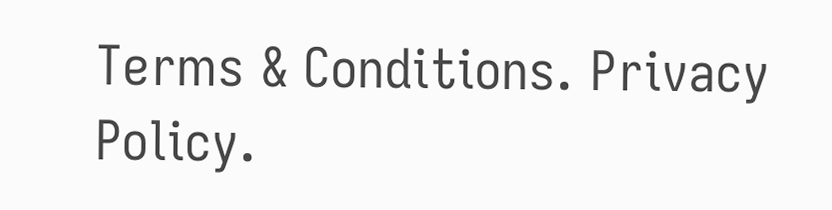Terms & Conditions. Privacy Policy.